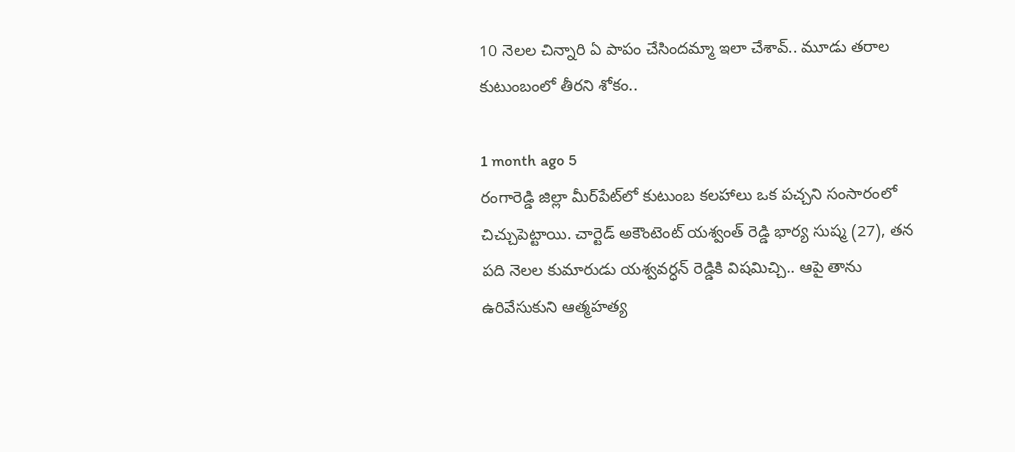10 నెలల చిన్నారి ఏ పాపం చేసిందమ్మా ఇలా చేశావ్.. మూడు తరాల కుటుంబంలో తీరని శోకం..

1 month ago 5
రంగారెడ్డి జిల్లా మీర్‌పేట్‌లో కుటుంబ కలహాలు ఒక పచ్చని సంసారంలో చిచ్చుపెట్టాయి. చార్టెడ్ అకౌంటెంట్ యశ్వంత్ రెడ్డి భార్య సుష్మ (27), తన పది నెలల కుమారుడు యశ్వవర్ధన్ రెడ్డికి విషమిచ్చి.. ఆపై తాను ఉరివేసుకుని ఆత్మహత్య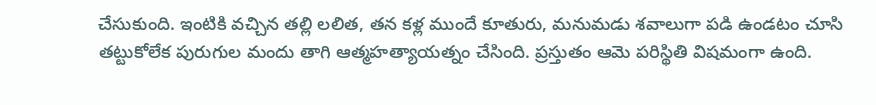చేసుకుంది. ఇంటికి వచ్చిన తల్లి లలిత, తన కళ్ల ముందే కూతురు, మనుమడు శవాలుగా పడి ఉండటం చూసి తట్టుకోలేక పురుగుల మందు తాగి ఆత్మహత్యాయత్నం చేసింది. ప్రస్తుతం ఆమె పరిస్థితి విషమంగా ఉంది.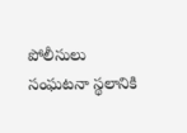పోలీసులు సంఘటనా స్థలానికి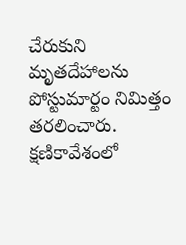చేరుకుని మృతదేహాలను పోస్టుమార్టం నిమిత్తం తరలించారు. క్షణికావేశంలో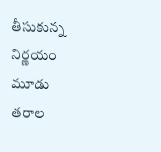తీసుకున్న నిర్ణయం మూడు తరాల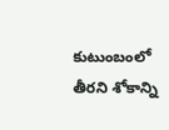కుటుంబంలో తీరని శోకాన్ని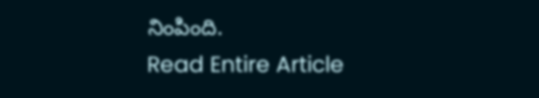నింపింది.
Read Entire Article